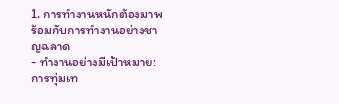1. การทำงานหนักต้องมาพร้อมกับการทำงานอย่างชาญฉลาด
- ทำงานอย่างมีเป้าหมาย: การทุ่มเท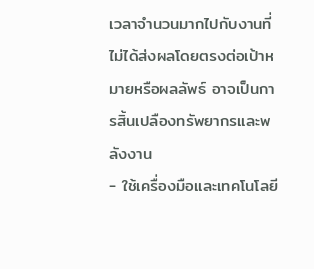เวลาจำนวนมากไปกับงานที่ไม่ได้ส่งผลโดยตรงต่อเป้าหมายหรือผลลัพธ์ อาจเป็นการสิ้นเปลืองทรัพยากรและพลังงาน
- ใช้เครื่องมือและเทคโนโลยี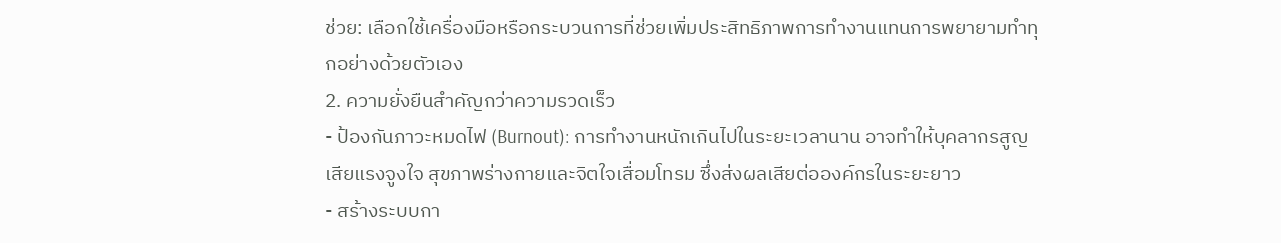ช่วย: เลือกใช้เครื่องมือหรือกระบวนการที่ช่วยเพิ่มประสิทธิภาพการทำงานแทนการพยายามทำทุกอย่างด้วยตัวเอง
2. ความยั่งยืนสำคัญกว่าความรวดเร็ว
- ป้องกันภาวะหมดไฟ (Burnout): การทำงานหนักเกินไปในระยะเวลานาน อาจทำให้บุคลากรสูญเสียแรงจูงใจ สุขภาพร่างกายและจิตใจเสื่อมโทรม ซึ่งส่งผลเสียต่อองค์กรในระยะยาว
- สร้างระบบกา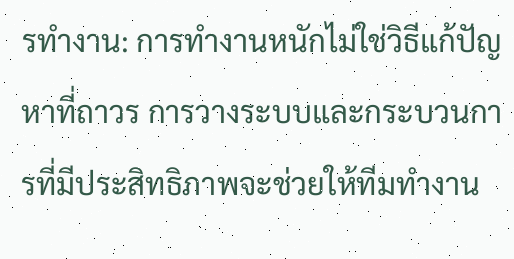รทำงาน: การทำงานหนักไม่ใช่วิธีแก้ปัญหาที่ถาวร การวางระบบและกระบวนการที่มีประสิทธิภาพจะช่วยให้ทีมทำงาน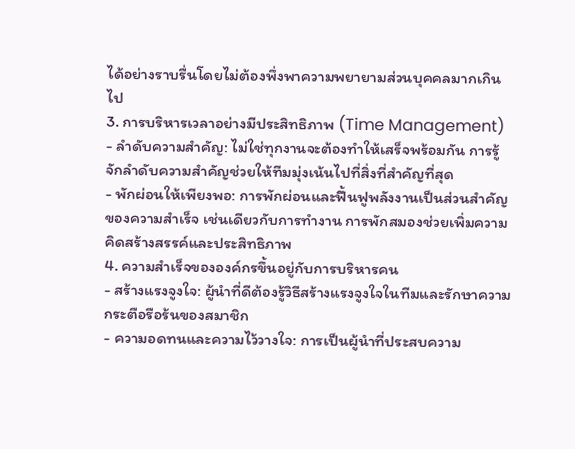ได้อย่างราบรื่นโดยไม่ต้องพึ่งพาความพยายามส่วนบุคคลมากเกินไป
3. การบริหารเวลาอย่างมีประสิทธิภาพ (Time Management)
- ลำดับความสำคัญ: ไม่ใช่ทุกงานจะต้องทำให้เสร็จพร้อมกัน การรู้จักลำดับความสำคัญช่วยให้ทีมมุ่งเน้นไปที่สิ่งที่สำคัญที่สุด
- พักผ่อนให้เพียงพอ: การพักผ่อนและฟื้นฟูพลังงานเป็นส่วนสำคัญของความสำเร็จ เช่นเดียวกับการทำงาน การพักสมองช่วยเพิ่มความคิดสร้างสรรค์และประสิทธิภาพ
4. ความสำเร็จขององค์กรขึ้นอยู่กับการบริหารคน
- สร้างแรงจูงใจ: ผู้นำที่ดีต้องรู้วิธีสร้างแรงจูงใจในทีมและรักษาความกระตือรือร้นของสมาชิก
- ความอดทนและความไว้วางใจ: การเป็นผู้นำที่ประสบความ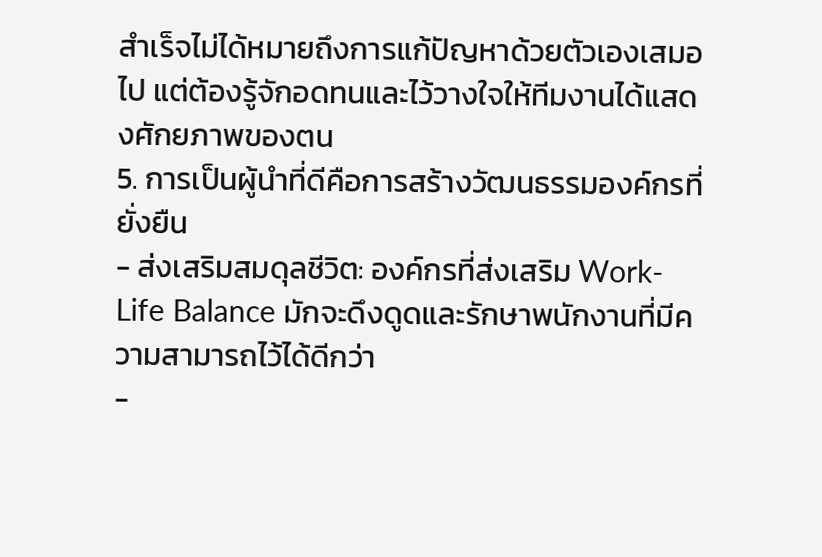สำเร็จไม่ได้หมายถึงการแก้ปัญหาด้วยตัวเองเสมอไป แต่ต้องรู้จักอดทนและไว้วางใจให้ทีมงานได้แสดงศักยภาพของตน
5. การเป็นผู้นำที่ดีคือการสร้างวัฒนธรรมองค์กรที่ยั่งยืน
- ส่งเสริมสมดุลชีวิต: องค์กรที่ส่งเสริม Work-Life Balance มักจะดึงดูดและรักษาพนักงานที่มีความสามารถไว้ได้ดีกว่า
-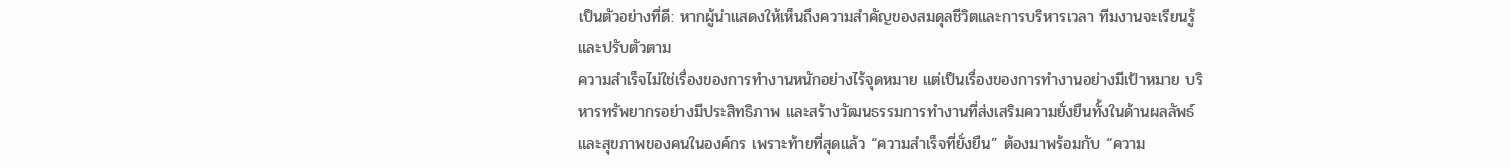เป็นตัวอย่างที่ดี: หากผู้นำแสดงให้เห็นถึงความสำคัญของสมดุลชีวิตและการบริหารเวลา ทีมงานจะเรียนรู้และปรับตัวตาม
ความสำเร็จไม่ใช่เรื่องของการทำงานหนักอย่างไร้จุดหมาย แต่เป็นเรื่องของการทำงานอย่างมีเป้าหมาย บริหารทรัพยากรอย่างมีประสิทธิภาพ และสร้างวัฒนธรรมการทำงานที่ส่งเสริมความยั่งยืนทั้งในด้านผลลัพธ์และสุขภาพของคนในองค์กร เพราะท้ายที่สุดแล้ว “ความสำเร็จที่ยั่งยืน” ต้องมาพร้อมกับ “ความ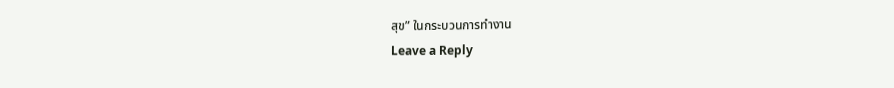สุข” ในกระบวนการทำงาน
Leave a Reply